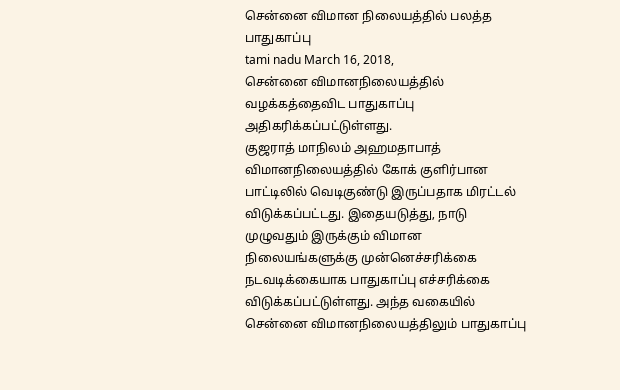சென்னை விமான நிலையத்தில் பலத்த பாதுகாப்பு
tami nadu March 16, 2018,
சென்னை விமானநிலையத்தில் வழக்கத்தைவிட பாதுகாப்பு அதிகரிக்கப்பட்டுள்ளது.
குஜராத் மாநிலம் அஹமதாபாத் விமானநிலையத்தில் கோக் குளிர்பான பாட்டிலில் வெடிகுண்டு இருப்பதாக மிரட்டல் விடுக்கப்பட்டது. இதையடுத்து, நாடு முழுவதும் இருக்கும் விமான நிலையங்களுக்கு முன்னெச்சரிக்கை நடவடிக்கையாக பாதுகாப்பு எச்சரிக்கை விடுக்கப்பட்டுள்ளது. அந்த வகையில் சென்னை விமானநிலையத்திலும் பாதுகாப்பு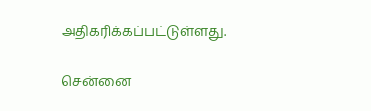அதிகரிக்கப்பட்டுள்ளது.

சென்னை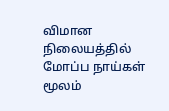விமான நிலையத்தில் மோப்ப நாய்கள் மூலம்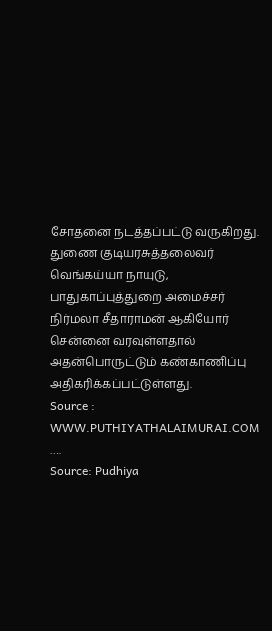சோதனை நடத்தப்பட்டு வருகிறது. துணை குடியரசுத்தலைவர் வெங்கய்யா நாயுடு, பாதுகாப்புத்துறை அமைச்சர் நிர்மலா சீதாராமன் ஆகியோர் சென்னை வரவுள்ளதால் அதன்பொருட்டும் கண்காணிப்பு அதிகரிக்கப்பட்டுள்ளது.
Source : WWW.PUTHIYATHALAIMURAI.COM
….
Source: Pudhiya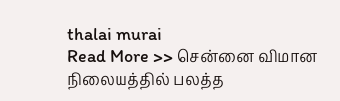thalai murai
Read More >> சென்னை விமான நிலையத்தில் பலத்த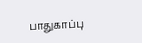பாதுகாப்பு